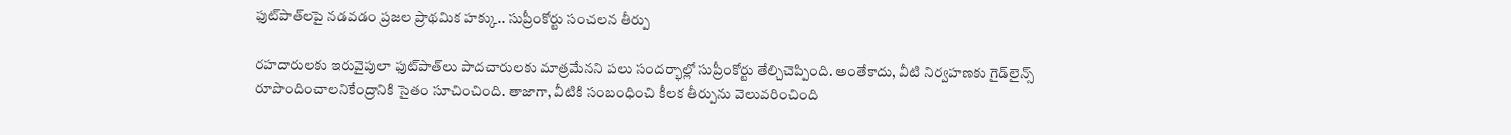ఫుట్‌పాత్‌లపై నడవడం ప్రజల ప్రాథమిక హక్కు.. సుప్రీంకోర్టు సంచలన తీర్పు

రహదారులకు ఇరువైపులా ఫుట్‌పాత్‌లు పాదచారులకు మాత్రమేనని పలు సందర్భాల్లో సుప్రీంకోర్టు తేల్చిచెప్పింది. అంతేకాదు, వీటి నిర్వహణకు గైడ్‌లైన్స్ రూపొందించాలనికేంద్రానికి సైతం సూచించింది. తాజాగా, వీటికి సంబంధించి కీలక తీర్పును వెలువరించింది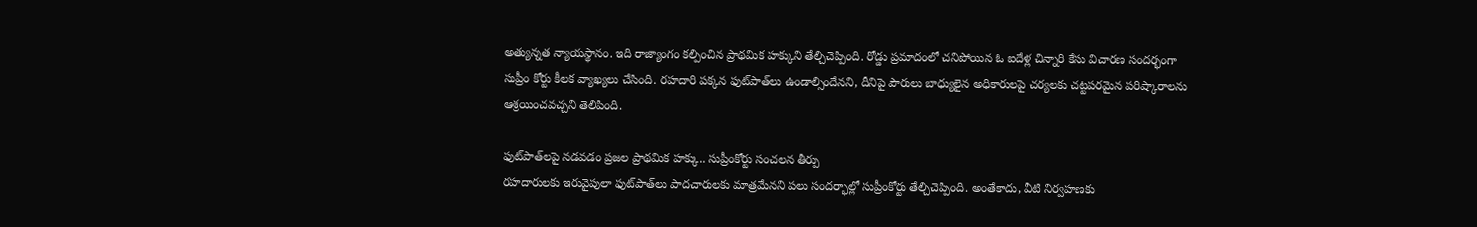అత్యున్నత న్యాయస్థానం. ఇది రాజ్యాంగం కల్పించిన ప్రాథమిక హక్కుని తేల్చిచెప్పింది. రోడ్డు ప్రమాదంలో చనిపోయిన ఓ ఐదేళ్ల చిన్నారి కేసు విచారణ సందర్భంగా సుప్రీం కోర్టు కీలక వ్యాఖ్యలు చేసింది. రహదారి పక్కన ఫుట్‌‌పాత్‌లు ఉండాల్సిందేనని, దీనిపై పౌరులు బాధ్యులైన అధికారులపై చర్యలకు చట్టపరమైన పరిష్కారాలను ఆశ్రయించవచ్చని తెలిపింది.

ఫుట్‌పాత్‌లపై నడవడం ప్రజల ప్రాథమిక హక్కు.. సుప్రీంకోర్టు సంచలన తీర్పు
రహదారులకు ఇరువైపులా ఫుట్‌పాత్‌లు పాదచారులకు మాత్రమేనని పలు సందర్భాల్లో సుప్రీంకోర్టు తేల్చిచెప్పింది. అంతేకాదు, వీటి నిర్వహణకు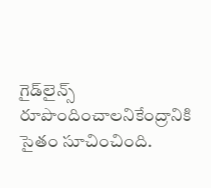గైడ్‌లైన్స్ రూపొందించాలనికేంద్రానికి సైతం సూచించింది.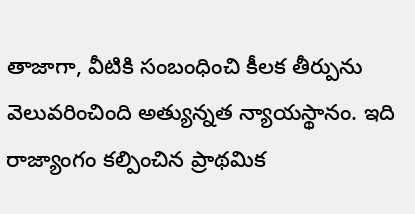తాజాగా, వీటికి సంబంధించి కీలక తీర్పును వెలువరించింది అత్యున్నత న్యాయస్థానం. ఇది రాజ్యాంగం కల్పించిన ప్రాథమిక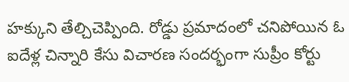హక్కుని తేల్చిచెప్పింది. రోడ్డు ప్రమాదంలో చనిపోయిన ఓ ఐదేళ్ల చిన్నారి కేసు విచారణ సందర్భంగా సుప్రీం కోర్టు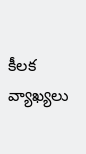కీలక వ్యాఖ్యలు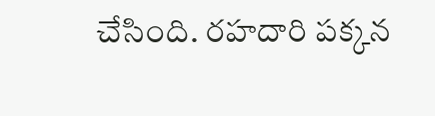చేసింది. రహదారి పక్కన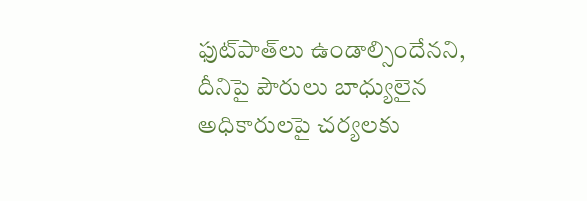ఫుట్‌‌పాత్‌లు ఉండాల్సిందేనని, దీనిపై పౌరులు బాధ్యులైన అధికారులపై చర్యలకు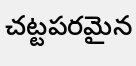చట్టపరమైన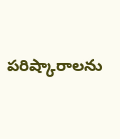పరిష్కారాలను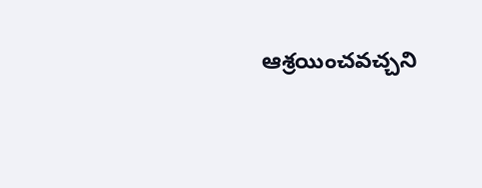ఆశ్రయించవచ్చని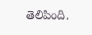తెలిపింది.